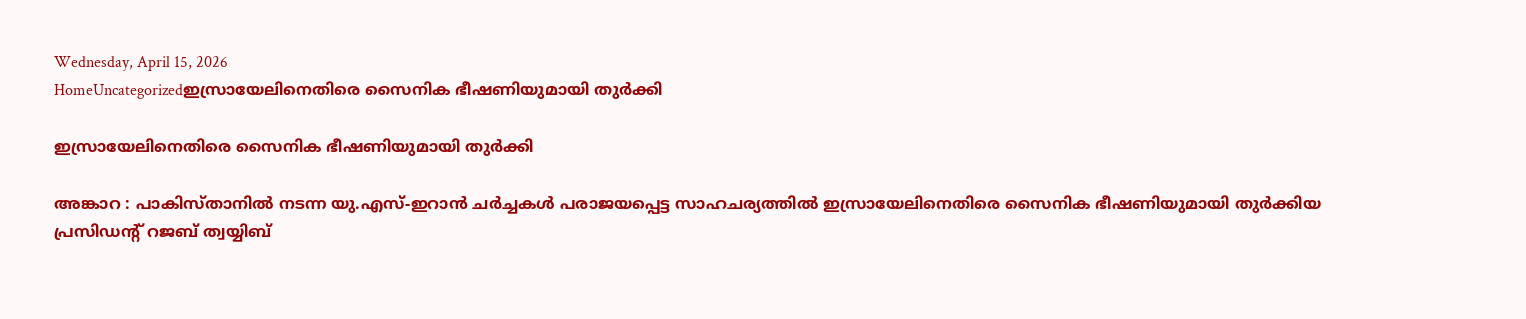Wednesday, April 15, 2026
HomeUncategorizedഇസ്രായേലിനെതിരെ സൈനിക ഭീഷണിയുമായി തുർക്കി

ഇസ്രായേലിനെതിരെ സൈനിക ഭീഷണിയുമായി തുർക്കി

അങ്കാറ : പാകിസ്താനിൽ നടന്ന യു.എസ്-ഇറാൻ ചർച്ചകൾ പരാജയപ്പെട്ട സാഹചര്യത്തിൽ ഇസ്രായേലിനെതിരെ സൈനിക ഭീഷണിയുമായി തുർക്കിയ പ്രസിഡന്റ് റജബ് ത്വയ്യിബ്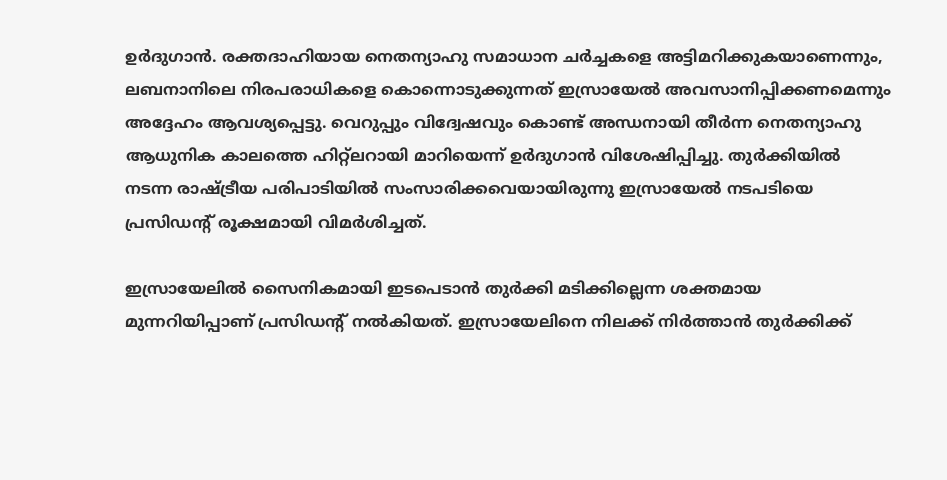ഉർദുഗാൻ. രക്തദാഹിയായ നെതന്യാഹു സമാധാന ചർച്ചകളെ അട്ടിമറിക്കുകയാണെന്നും, ലബനാനിലെ നിരപരാധികളെ കൊന്നൊടുക്കുന്നത് ഇസ്രായേൽ അവസാനിപ്പിക്കണമെന്നും അദ്ദേഹം ആവശ്യപ്പെട്ടു. വെറുപ്പും വിദ്വേഷവും കൊണ്ട് അന്ധനായി തീർന്ന നെതന്യാഹു ആധുനിക കാലത്തെ ഹിറ്റ്‌ലറായി മാറിയെന്ന് ഉർദുഗാൻ വിശേഷിപ്പിച്ചു. തുർക്കിയിൽ നടന്ന രാഷ്ട്രീയ പരിപാടിയിൽ സംസാരിക്കവെയായിരുന്നു ഇസ്രായേൽ നടപടിയെ പ്രസിഡന്റ് രൂക്ഷമായി വിമർശിച്ചത്.

ഇസ്രായേലിൽ സൈനികമായി ഇടപെടാൻ തുർക്കി മടിക്കില്ലെന്ന ശക്തമായ മുന്നറിയിപ്പാണ് പ്രസിഡന്റ് നൽകിയത്. ഇസ്രായേലിനെ നിലക്ക് നിർത്താൻ തുർക്കിക്ക്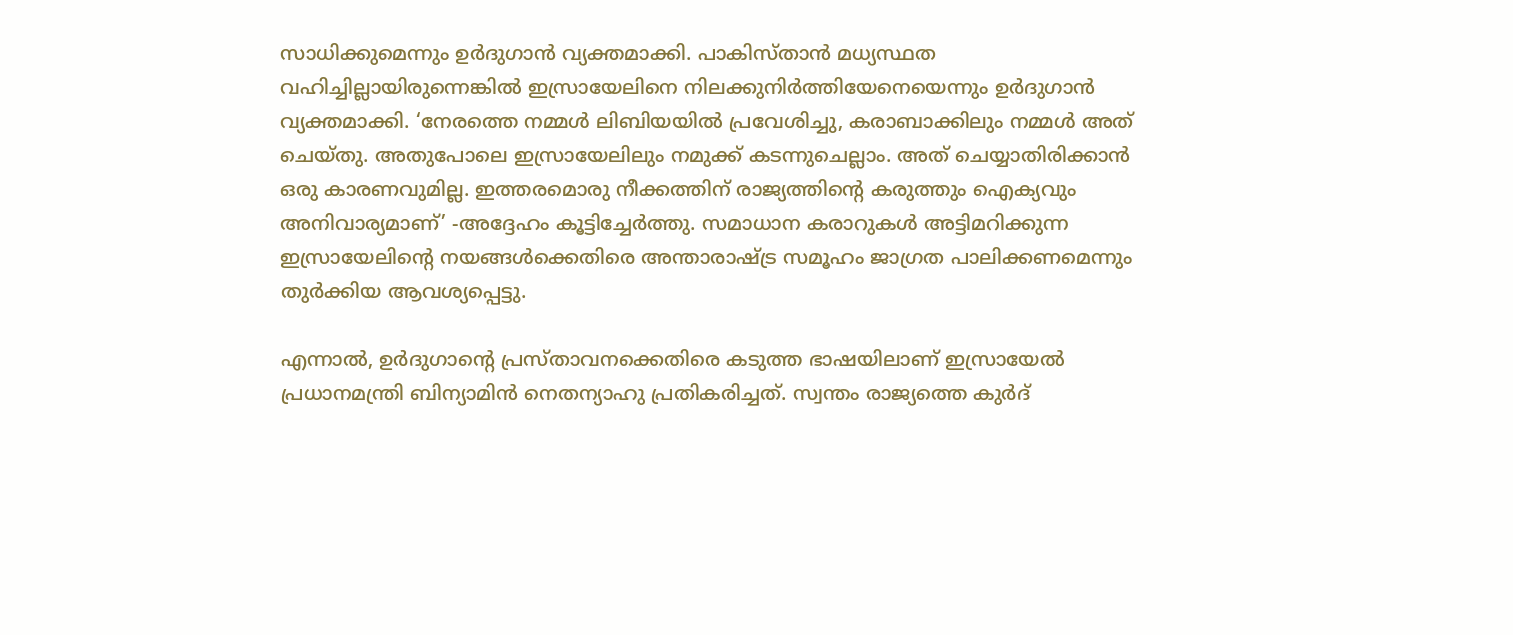സാധിക്കുമെന്നും ഉർദുഗാൻ വ്യക്തമാക്കി. പാകിസ്താൻ മധ്യസ്ഥത വഹിച്ചില്ലായിരുന്നെങ്കിൽ ഇസ്രായേലിനെ നിലക്കുനിർത്തിയേനെയെന്നും ഉർദുഗാൻ വ്യക്തമാക്കി. ‘നേരത്തെ നമ്മൾ ലിബിയയിൽ പ്രവേശിച്ചു, കരാബാക്കിലും നമ്മൾ അത് ചെയ്തു. അതുപോലെ ഇസ്രായേലിലും നമുക്ക് കടന്നുചെല്ലാം. അത് ചെയ്യാതിരിക്കാൻ ഒരു കാരണവുമില്ല. ഇത്തരമൊരു നീക്കത്തിന് രാജ്യത്തിന്റെ കരുത്തും ഐക്യവും അനിവാര്യമാണ്’ -അദ്ദേഹം കൂട്ടിച്ചേർത്തു. സമാധാന കരാറുകൾ അട്ടിമറിക്കുന്ന ഇസ്രായേലിന്റെ നയങ്ങൾക്കെതിരെ അന്താരാഷ്ട്ര സമൂഹം ജാഗ്രത പാലിക്കണമെന്നും തുർക്കിയ ആവശ്യപ്പെട്ടു.

എന്നാൽ, ഉർദുഗാന്റെ പ്രസ്താവനക്കെതിരെ കടുത്ത ഭാഷയിലാണ് ഇസ്രായേൽ പ്രധാനമന്ത്രി ബിന്യാമിൻ നെതന്യാഹു പ്രതികരിച്ചത്. സ്വന്തം രാജ്യത്തെ കുർദ്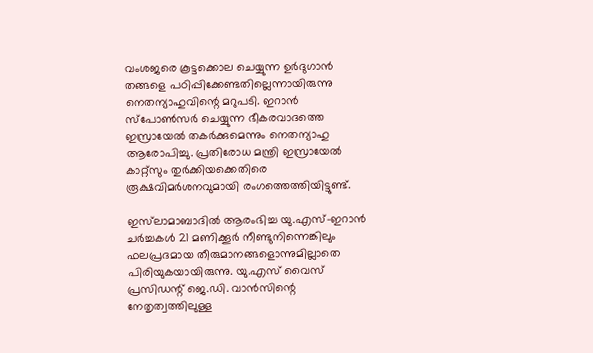വംശജരെ കൂട്ടക്കൊല ചെയ്യുന്ന ഉർദുഗാൻ തങ്ങളെ പഠിപ്പിക്കേണ്ടതില്ലെന്നായിരുന്നു നെതന്യാഹുവിന്റെ മറുപടി. ഇറാൻ സ്പോൺസർ ചെയ്യുന്ന ഭീകരവാദത്തെ ഇസ്രായേൽ തകർക്കുമെന്നും നെതന്യാഹു ആരോപിച്ചു. പ്രതിരോധ മന്ത്രി ഇസ്രായേൽ കാറ്റ്സും തുർക്കിയക്കെതിരെ രൂക്ഷവിമർശനവുമായി രംഗത്തെത്തിയിട്ടുണ്ട്.

ഇസ്‍ലാമാബാദിൽ ആരംഭിച്ച യു.എസ്-ഇറാൻ ചർച്ചകൾ 21 മണിക്കൂർ നീണ്ടുനിന്നെങ്കിലും ഫലപ്രദമായ തീരുമാനങ്ങളൊന്നുമില്ലാതെ പിരിയുകയായിരുന്നു. യു.എസ് വൈസ് പ്രസിഡന്റ് ജെ.ഡി. വാൻസിന്റെ നേതൃത്വത്തിലുള്ള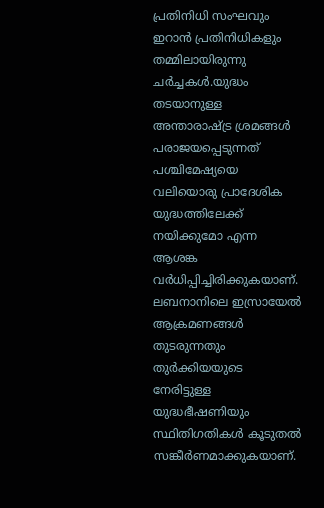പ്രതിനിധി സംഘവും ഇറാൻ പ്രതിനിധികളും തമ്മിലായിരുന്നു ചർച്ചകൾ.യുദ്ധം തടയാനുള്ള അന്താരാഷ്ട്ര ശ്രമങ്ങൾ പരാജയപ്പെടുന്നത് പശ്ചിമേഷ്യയെ വലിയൊരു പ്രാദേശിക യുദ്ധത്തിലേക്ക് നയിക്കുമോ എന്ന ആശങ്ക വർധിപ്പിച്ചിരിക്കുകയാണ്. ലബനാനിലെ ഇസ്രായേൽ ആക്രമണങ്ങൾ തുടരുന്നതും തുർക്കിയയുടെ നേരിട്ടുള്ള യുദ്ധഭീഷണിയും സ്ഥിതിഗതികൾ കൂടുതൽ സങ്കീർണമാക്കുകയാണ്.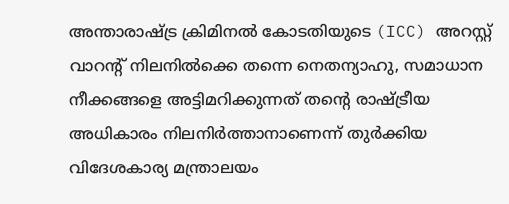അന്താരാഷ്ട്ര ക്രിമിനൽ കോടതിയുടെ (ICC) അറസ്റ്റ് വാറന്റ് നിലനിൽക്കെ തന്നെ നെതന്യാഹു, സമാധാന നീക്കങ്ങളെ അട്ടിമറിക്കുന്നത് തന്റെ രാഷ്ട്രീയ അധികാരം നിലനിർത്താനാണെന്ന് തുർക്കിയ വിദേശകാര്യ മന്ത്രാലയം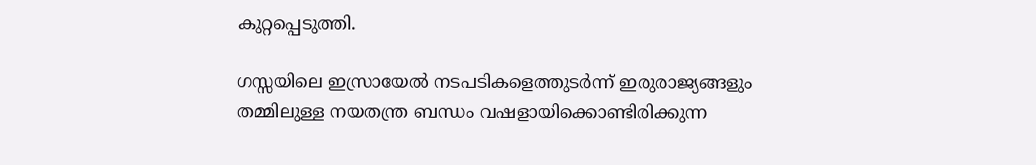കുറ്റപ്പെടുത്തി.

ഗസ്സയിലെ ഇസ്രായേൽ നടപടികളെത്തുടർന്ന് ഇരുരാജ്യങ്ങളും തമ്മിലുള്ള നയതന്ത്ര ബന്ധം വഷളായിക്കൊണ്ടിരിക്കുന്ന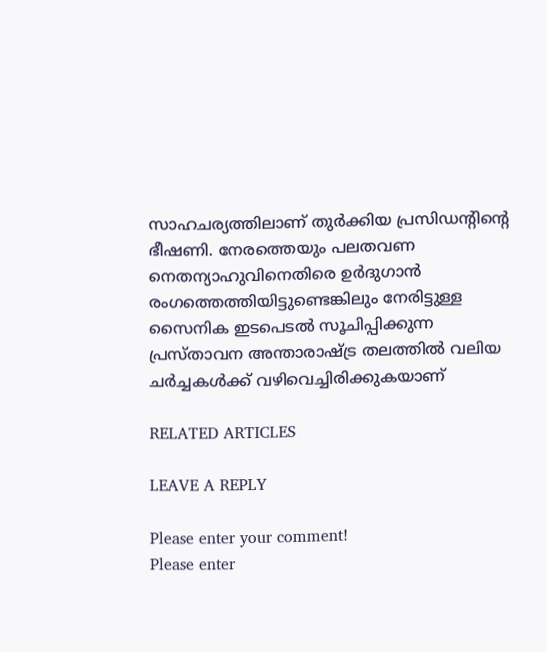സാഹചര്യത്തിലാണ് തുർക്കിയ പ്രസിഡന്റിന്റെ ഭീഷണി. നേരത്തെയും പലതവണ നെതന്യാഹുവിനെതിരെ ഉർദുഗാൻ രംഗത്തെത്തിയിട്ടുണ്ടെങ്കിലും നേരിട്ടുള്ള സൈനിക ഇടപെടൽ സൂചിപ്പിക്കുന്ന പ്രസ്താവന അന്താരാഷ്ട്ര തലത്തിൽ വലിയ ചർച്ചകൾക്ക് വഴിവെച്ചിരിക്കുകയാണ്

RELATED ARTICLES

LEAVE A REPLY

Please enter your comment!
Please enter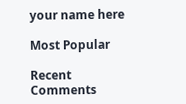your name here

Most Popular

Recent Comments